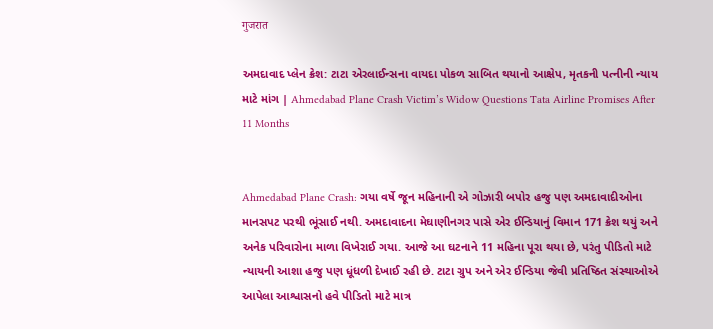गुजरात

અમદાવાદ પ્લેન ક્રેશ: ટાટા એરલાઈન્સના વાયદા પોકળ સાબિત થયાનો આક્ષેપ, મૃતકની પત્નીની ન્યાય માટે માંગ | Ahmedabad Plane Crash Victim’s Widow Questions Tata Airline Promises After 11 Months


Ahmedabad Plane Crash: ગયા વર્ષે જૂન મહિનાની એ ગોઝારી બપોર હજુ પણ અમદાવાદીઓના માનસપટ પરથી ભૂંસાઈ નથી. અમદાવાદના મેઘાણીનગર પાસે એર ઈન્ડિયાનું વિમાન 171 ક્રેશ થયું અને અનેક પરિવારોના માળા વિખેરાઈ ગયા. આજે આ ઘટનાને 11 મહિના પૂરા થયા છે, પરંતુ પીડિતો માટે ન્યાયની આશા હજુ પણ ધૂંધળી દેખાઈ રહી છે. ટાટા ગ્રુપ અને એર ઈન્ડિયા જેવી પ્રતિષ્ઠિત સંસ્થાઓએ આપેલા આશ્વાસનો હવે પીડિતો માટે માત્ર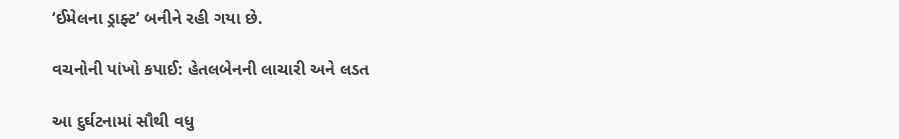‘ઈમેલના ડ્રાફ્ટ’ બનીને રહી ગયા છે.

વચનોની પાંખો કપાઈ: હેતલબેનની લાચારી અને લડત

આ દુર્ઘટનામાં સૌથી વધુ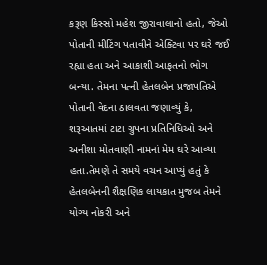કરૂણ કિસ્સો મહેશ જીરાવાલાનો હતો, જેઓ પોતાની મીટિંગ પતાવીને એક્ટિવા પર ઘરે જઈ રહ્યા હતા અને આકાશી આફતનો ભોગ બન્યા. તેમના પત્ની હેતલબેન પ્રજાપતિએ પોતાની વેદના ઠાલવતા જણાવ્યું કે, શરૂઆતમાં ટાટા ગ્રુપના પ્રતિનિધિઓ અને અનીશા મોતવાણી નામનાં મેમ ઘરે આવ્યા હતા.તેમણે તે સમયે વચન આપ્યું હતું કે હેતલબેનની શૈક્ષણિક લાયકાત મુજબ તેમને યોગ્ય નોકરી અને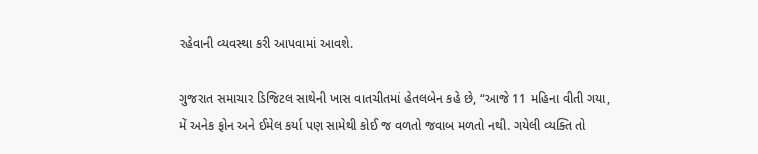રહેવાની વ્યવસ્થા કરી આપવામાં આવશે.

ગુજરાત સમાચાર ડિજિટલ સાથેની ખાસ વાતચીતમાં હેતલબેન કહે છે, “આજે 11 મહિના વીતી ગયા, મેં અનેક ફોન અને ઈમેલ કર્યા પણ સામેથી કોઈ જ વળતો જવાબ મળતો નથી. ગયેલી વ્યક્તિ તો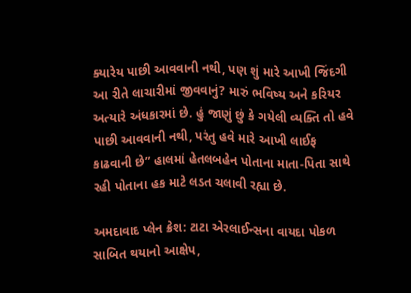ક્યારેય પાછી આવવાની નથી, પણ શું મારે આખી જિંદગી આ રીતે લાચારીમાં જીવવાનું? મારું ભવિષ્ય અને કરિયર અત્યારે અંધકારમાં છે. હું જાણું છું કે ગયેલી વ્યક્તિ તો હવે પાછી આવવાની નથી, પરંતુ હવે મારે આખી લાઈફ કાઢવાની છે” હાલમાં હેતલબહેન પોતાના માતા-પિતા સાથે રહી પોતાના હક માટે લડત ચલાવી રહ્યા છે.

અમદાવાદ પ્લેન ક્રેશ: ટાટા એરલાઈન્સના વાયદા પોકળ સાબિત થયાનો આક્ષેપ,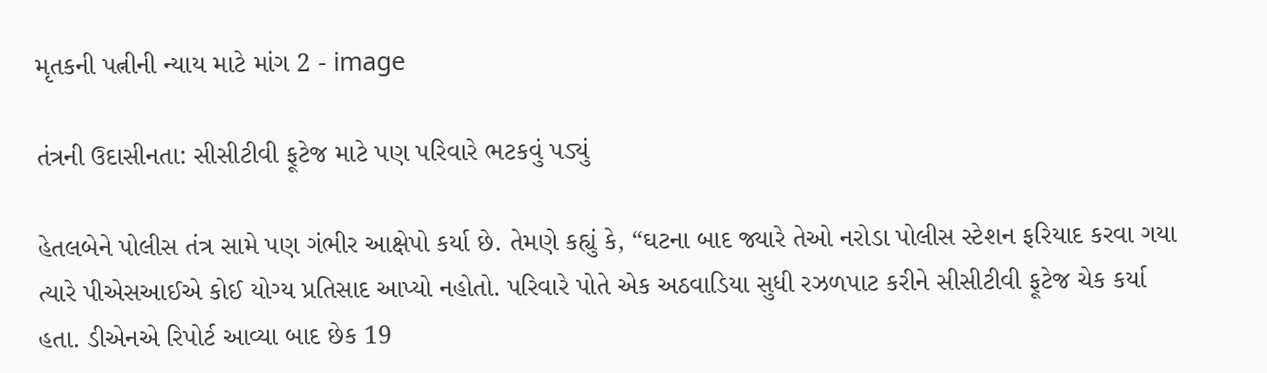મૃતકની પત્નીની ન્યાય માટે માંગ 2 - image

તંત્રની ઉદાસીનતા: સીસીટીવી ફૂટેજ માટે પણ પરિવારે ભટકવું પડ્યું

હેતલબેને પોલીસ તંત્ર સામે પણ ગંભીર આક્ષેપો કર્યા છે. તેમણે કહ્યું કે, “ઘટના બાદ જ્યારે તેઓ નરોડા પોલીસ સ્ટેશન ફરિયાદ કરવા ગયા ત્યારે પીએસઆઈએ કોઈ યોગ્ય પ્રતિસાદ આપ્યો નહોતો. પરિવારે પોતે એક અઠવાડિયા સુધી રઝળપાટ કરીને સીસીટીવી ફૂટેજ ચેક કર્યા હતા. ડીએનએ રિપોર્ટ આવ્યા બાદ છેક 19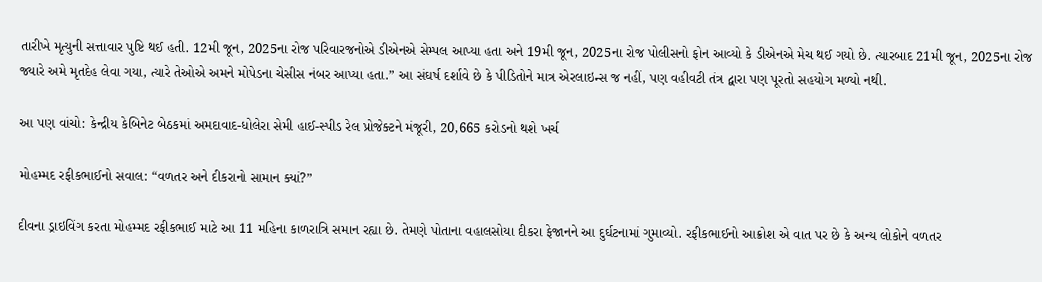તારીખે મૃત્યુની સત્તાવાર પુષ્ટિ થઈ હતી. 12મી જૂન, 2025ના રોજ પરિવારજનોએ ડીએનએ સેમ્પલ આપ્યા હતા અને 19મી જૂન, 2025ના રોજ પોલીસનો ફોન આવ્યો કે ડીએનએ મેચ થઈ ગયો છે. ત્યારબાદ 21મી જૂન, 2025ના રોજ જ્યારે અમે મૃતદેહ લેવા ગયા, ત્યારે તેઓએ અમને મોપેડના ચેસીસ નંબર આપ્યા હતા.” આ સંઘર્ષ દર્શાવે છે કે પીડિતોને માત્ર એરલાઇન્સ જ નહીં, પણ વહીવટી તંત્ર દ્વારા પણ પૂરતો સહયોગ મળ્યો નથી.

આ પણ વાંચો: કેન્દ્રીય કેબિનેટ બેઠકમાં અમદાવાદ-ધોલેરા સેમી હાઈ-સ્પીડ રેલ પ્રોજેક્ટને મંજૂરી, 20,665 કરોડનો થશે ખર્ચ

મોહમ્મદ રફીકભાઈનો સવાલ: “વળતર અને દીકરાનો સામાન ક્યાં?”

દીવના ડ્રાઇવિંગ કરતા મોહમ્મદ રફીકભાઈ માટે આ 11 મહિના કાળરાત્રિ સમાન રહ્યા છે. તેમણે પોતાના વહાલસોયા દીકરા ફેજાનને આ દુર્ઘટનામાં ગુમાવ્યો. રફીકભાઈનો આક્રોશ એ વાત પર છે કે અન્ય લોકોને વળતર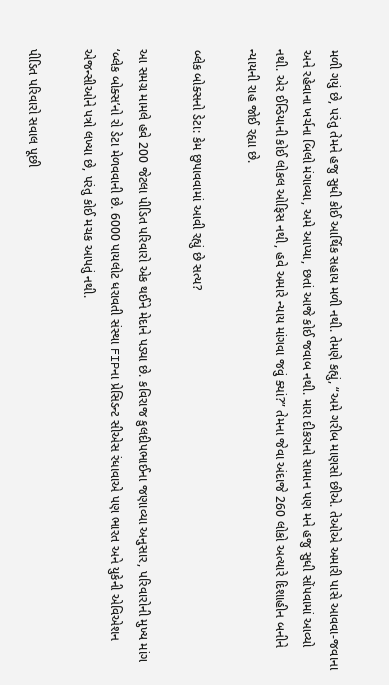મળી ગયું છે, પરંતુ તેમને હજુ સુધી કોઈ આર્થિક સહાય મળી નથી. તેમણે કહ્યું, “અમે ગરીબ માણસો છીએ. તેઓએ અમારી પાસે આવવા-જવાના અને રહેવાના ખર્ચના બિલો મંગાવ્યા, અમે આપ્યા, છતાં આજે કોઈ જવાબ નથી. મારા દીકરાનો સામાન પણ મને હજુ સુધી સોંપવામાં આવ્યો નથી. એર ઈન્ડિયાની કોઈ લોકલ ઓફિસ નથી, હવે અમારે ન્યાય માંગવા જવું ક્યાં?” તેમના જેવા અંદાજે 260 લોકો અત્યારે દિશાહીન બનીને ન્યાયની રાહ જોઈ રહ્યા છે.

બ્લેક બોક્સનો ડેટા: કેમ છુપાવવામાં આવી રહ્યું છે સત્ય?

આ સમગ્ર મામલે હવે 200 જેટલા પીડિત પરિવારો એક થઈને મેદાને પડ્યા છે. કવિરાજ કુલદીપભાઈના જણાવ્યા અનુસાર, પરિવારોની મુખ્ય માંગ ‘બ્લેક બોક્સ’નો રો ડેટા મેળવવાની છે. 6000 પાયલોટ ધરાવતી સંસ્થા FIPના પ્રેસિડન્ટ સીએસ રંધાવાએ પણ ભારત અને યુકેની એવિએશન એજન્સીઓને પત્રો લખ્યા છે, પરંતુ કોઈ મચક આપતું નથી.

પીડિત પરિવારો સવાલ પૂછી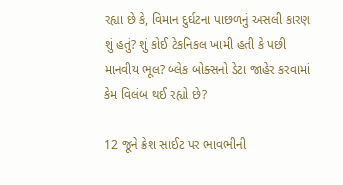રહ્યા છે કે, વિમાન દુર્ઘટના પાછળનું અસલી કારણ શું હતું? શું કોઈ ટેકનિકલ ખામી હતી કે પછી માનવીય ભૂલ? બ્લેક બોક્સનો ડેટા જાહેર કરવામાં કેમ વિલંબ થઈ રહ્યો છે?

12 જૂને ક્રેશ સાઈટ પર ભાવભીની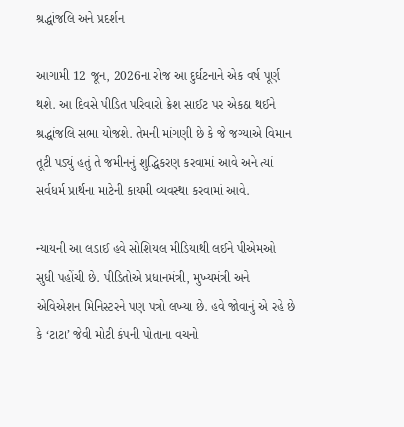શ્રદ્ધાંજલિ અને પ્રદર્શન

આગામી 12 જૂન, 2026ના રોજ આ દુર્ઘટનાને એક વર્ષ પૂર્ણ થશે. આ દિવસે પીડિત પરિવારો ક્રેશ સાઈટ પર એકઠા થઈને શ્રદ્ધાંજલિ સભા યોજશે. તેમની માંગણી છે કે જે જગ્યાએ વિમાન તૂટી પડ્યું હતું તે જમીનનું શુદ્ધિકરણ કરવામાં આવે અને ત્યાં સર્વધર્મ પ્રાર્થના માટેની કાયમી વ્યવસ્થા કરવામાં આવે.

ન્યાયની આ લડાઈ હવે સોશિયલ મીડિયાથી લઈને પીએમઓ સુધી પહોંચી છે. પીડિતોએ પ્રધાનમંત્રી, મુખ્યમંત્રી અને એવિએશન મિનિસ્ટરને પણ પત્રો લખ્યા છે. હવે જોવાનું એ રહે છે કે ‘ટાટા’ જેવી મોટી કંપની પોતાના વચનો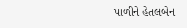પાળીને હેતલબેન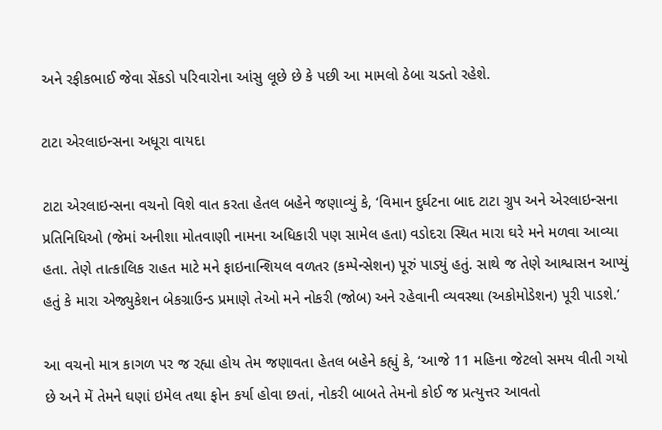અને રફીકભાઈ જેવા સેંકડો પરિવારોના આંસુ લૂછે છે કે પછી આ મામલો ઠેબા ચડતો રહેશે.

ટાટા એરલાઇન્સના અધૂરા વાયદા

ટાટા એરલાઇન્સના વચનો વિશે વાત કરતા હેતલ બહેને જણાવ્યું કે, ‘વિમાન દુર્ઘટના બાદ ટાટા ગ્રુપ અને એરલાઇન્સના પ્રતિનિધિઓ (જેમાં અનીશા મોતવાણી નામના અધિકારી પણ સામેલ હતા) વડોદરા સ્થિત મારા ઘરે મને મળવા આવ્યા હતા. તેણે તાત્કાલિક રાહત માટે મને ફાઇનાન્શિયલ વળતર (કમ્પેન્સેશન) પૂરું પાડ્યું હતું. સાથે જ તેણે આશ્વાસન આપ્યું હતું કે મારા એજ્યુકેશન બેકગ્રાઉન્ડ પ્રમાણે તેઓ મને નોકરી (જોબ) અને રહેવાની વ્યવસ્થા (અકોમોડેશન) પૂરી પાડશે.’

આ વચનો માત્ર કાગળ પર જ રહ્યા હોય તેમ જણાવતા હેતલ બહેને કહ્યું કે, ‘આજે 11 મહિના જેટલો સમય વીતી ગયો છે અને મેં તેમને ઘણાં ઇમેલ તથા ફોન કર્યા હોવા છતાં, નોકરી બાબતે તેમનો કોઈ જ પ્રત્યુત્તર આવતો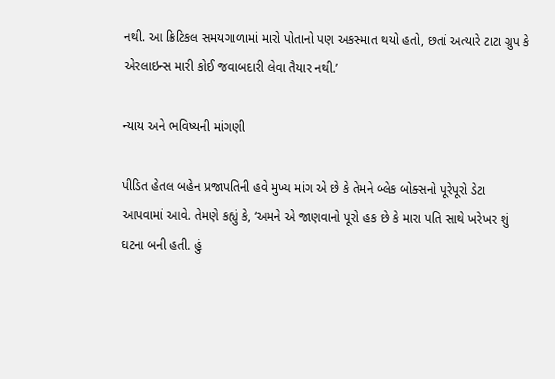નથી. આ ક્રિટિકલ સમયગાળામાં મારો પોતાનો પણ અકસ્માત થયો હતો, છતાં અત્યારે ટાટા ગ્રુપ કે એરલાઇન્સ મારી કોઈ જવાબદારી લેવા તૈયાર નથી.’

ન્યાય અને ભવિષ્યની માંગણી

પીડિત હેતલ બહેન પ્રજાપતિની હવે મુખ્ય માંગ એ છે કે તેમને બ્લેક બોક્સનો પૂરેપૂરો ડેટા આપવામાં આવે. તેમણે કહ્યું કે, ‘અમને એ જાણવાનો પૂરો હક છે કે મારા પતિ સાથે ખરેખર શું ઘટના બની હતી. હું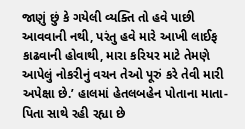જાણું છું કે ગયેલી વ્યક્તિ તો હવે પાછી આવવાની નથી, પરંતુ હવે મારે આખી લાઈફ કાઢવાની હોવાથી, મારા કરિયર માટે તેમણે આપેલું નોકરીનું વચન તેઓ પૂરું કરે તેવી મારી અપેક્ષા છે.’ હાલમાં હેતલબહેન પોતાના માતા-પિતા સાથે રહી રહ્યા છે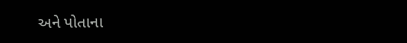અને પોતાના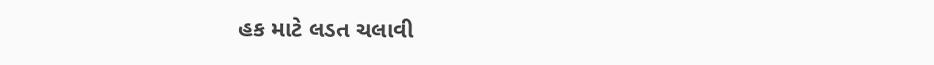હક માટે લડત ચલાવી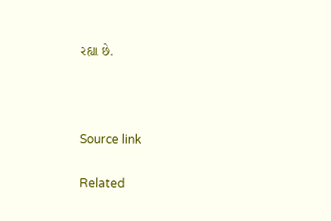રહ્યા છે.



Source link

Related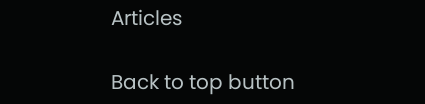Articles

Back to top button